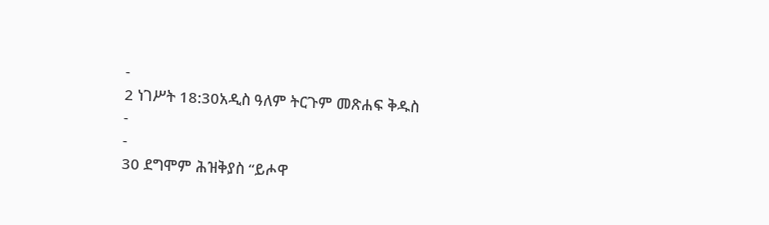-
2 ነገሥት 18:30አዲስ ዓለም ትርጉም መጽሐፍ ቅዱስ
-
-
30 ደግሞም ሕዝቅያስ “ይሖዋ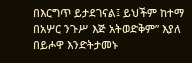በእርግጥ ይታደገናል፤ ይህችም ከተማ በአሦር ንጉሥ እጅ አትወድቅም” እያለ በይሖዋ እንድትታመኑ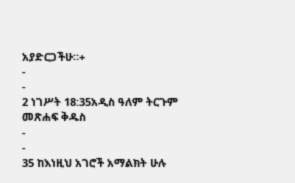አያድርጋችሁ።+
-
-
2 ነገሥት 18:35አዲስ ዓለም ትርጉም መጽሐፍ ቅዱስ
-
-
35 ከእነዚህ አገሮች አማልክት ሁሉ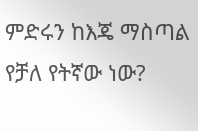ምድሩን ከእጄ ማስጣል የቻለ የትኛው ነው?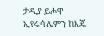ታዲያ ይሖዋ ኢየሩሳሌምን ከእጄ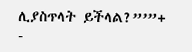ሊያስጥላት ይችላል?”’”+
-